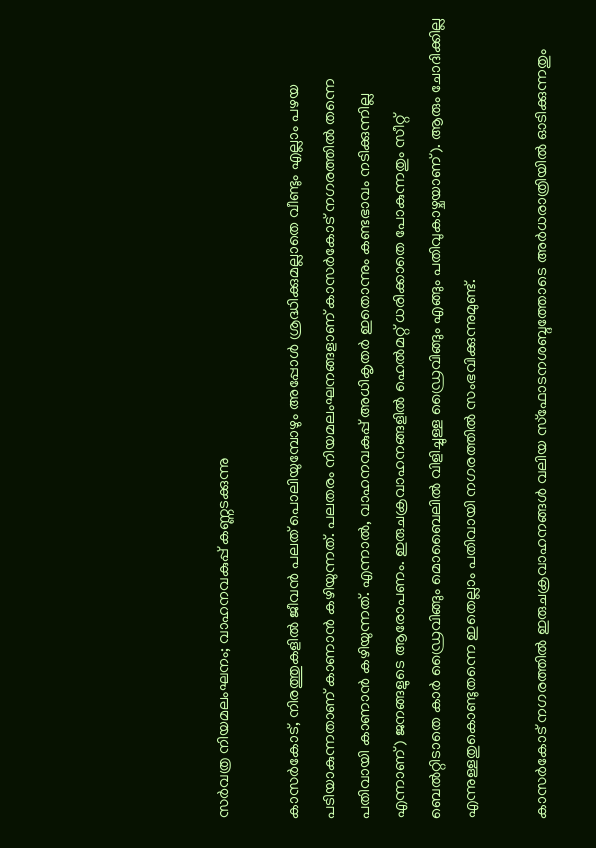സര്‍വത്ര നിയമലംഘനം; വാഹനവകുപ്പ് കണ്ണടക്കുന്നു

കാസര്‍കോട്, നിരത്തുകളില്‍ ജീവന്‍ പലത് പൊലിയുമ്പോഴും അപ്പോള്‍ ശ്രദ്ധിക്കുമല്ലാതെ വീണ്ടും എല്ലാം പഴയ പടിയാകുന്നതാണ് കാണാന്‍ കഴിയുന്നത്. പലതരം നിയമലംഘനങ്ങളാണ് കാസര്‍കോട് നഗരത്തില്‍ തന്നെ പതിവായി കാണാന്‍ കഴിയുന്നത്. എന്നാല്‍, വാഹനവകുപ്പ് അധികൃതര്‍ ഇതൊന്നും കണ്ടഭാവം നടിക്കുന്നില്ല എന്നാണ്) ജനങ്ങളുടെ ആരോപണം. ഇരുചക്രവാഹനങ്ങളില്‍ ഹെല്‍മറ്റ് ധരിക്കാതെ പോകുന്നതും സീറ്റ് ബെല്‍റ്റിടാതെ കാര്‍ ഡ്രൈവിങ്ങും മൊബൈലില്‍ വിളിച്ചുള്ള ഡ്രൈവിങ്ങും എങ്ങും പതിവുകാഴ്ചയാണ്). ആരും ചോദിക്കില്ല എന്നുള്ളതുകൊണ്ടുതന്നെ ഇതെല്ലാം പതിവായി നഗരത്തില്‍ സംഭവിക്കുന്നുമുണ്ട്.

കാസര്‍കോട് നഗരത്തില്‍ ഇരുചക്രവാഹനങ്ങള്‍ വലിയ സ്‌ഫോടനശബ്ദത്തോടെ അര്‍ധരാത്രിയില്‍ ഓടിക്കുന്നതും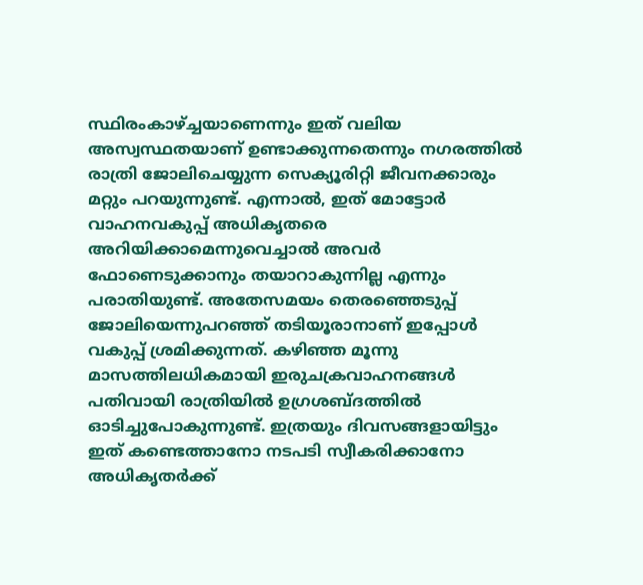സ്ഥിരംകാഴ്ച്ചയാണെന്നും ഇത് വലിയ അസ്വസ്ഥതയാണ് ഉണ്ടാക്കുന്നതെന്നും നഗരത്തില്‍ രാത്രി ജോലിചെയ്യുന്ന സെക്യൂരിറ്റി ജീവനക്കാരും മറ്റും പറയുന്നുണ്ട്. എന്നാല്‍, ഇത് മോട്ടോര്‍ വാഹനവകുപ്പ് അധികൃതരെ അറിയിക്കാമെന്നുവെച്ചാല്‍ അവര്‍ ഫോണെടുക്കാനും തയാറാകുന്നില്ല എന്നും പരാതിയുണ്ട്. അതേസമയം തെരഞ്ഞെടുപ്പ് ജോലിയെന്നുപറഞ്ഞ് തടിയൂരാനാണ് ഇപ്പോള്‍ വകുപ്പ് ശ്രമിക്കുന്നത്. കഴിഞ്ഞ മൂന്നു മാസത്തിലധികമായി ഇരുചക്രവാഹനങ്ങള്‍ പതിവായി രാത്രിയില്‍ ഉഗ്രശബ്ദത്തില്‍ ഓടിച്ചുപോകുന്നുണ്ട്. ഇത്രയും ദിവസങ്ങളായിട്ടും ഇത് കണ്ടെത്താനോ നടപടി സ്വീകരിക്കാനോ അധികൃതര്‍ക്ക്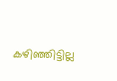കഴിഞ്ഞിട്ടില്ല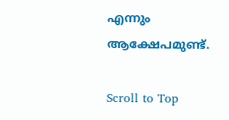എന്നും ആക്ഷേപമുണ്ട്.

Scroll to Top